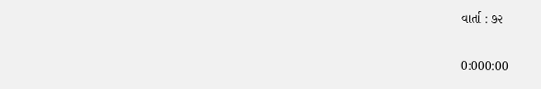વાર્તા : ૭૨

0:000:00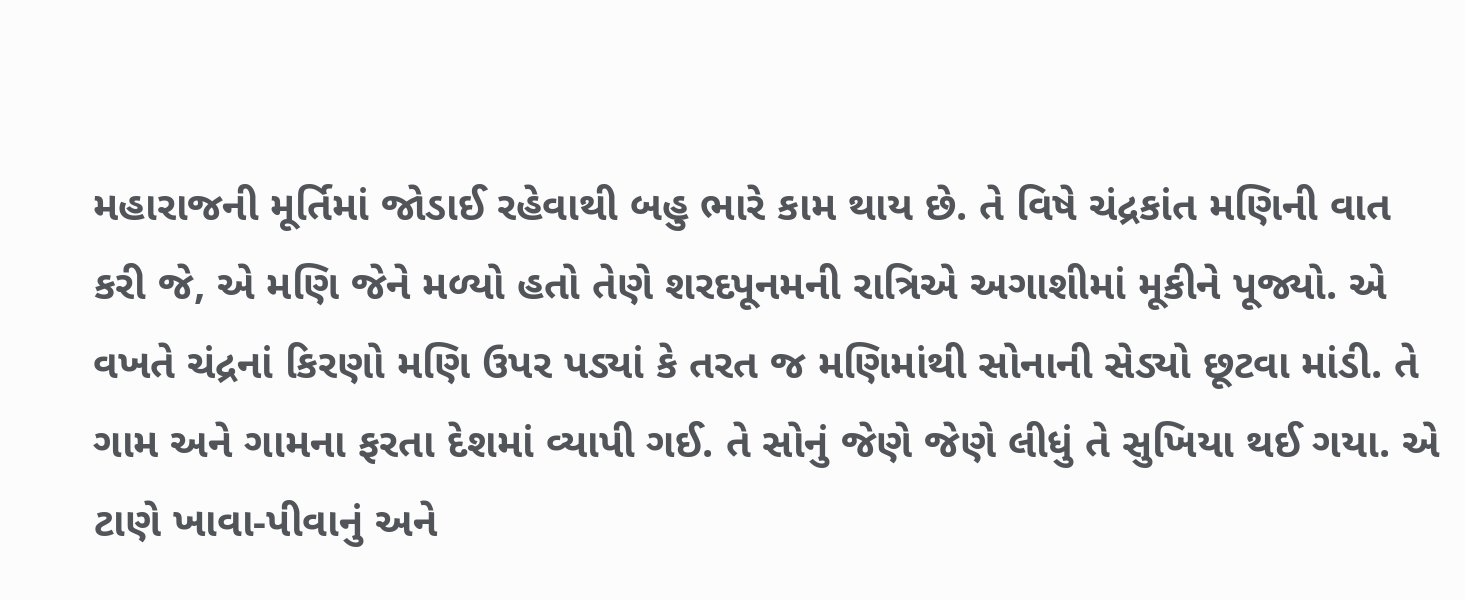મહારાજની મૂર્તિમાં જોડાઈ રહેવાથી બહુ ભારે કામ થાય છે. તે વિષે ચંદ્રકાંત મણિની વાત કરી જે, એ મણિ જેને મળ્યો હતો તેણે શરદપૂનમની રાત્રિએ અગાશીમાં મૂકીને પૂજ્યો. એ વખતે ચંદ્રનાં કિરણો મણિ ઉપર પડ્યાં કે તરત જ મણિમાંથી સોનાની સેડ્યો છૂટવા માંડી. તે ગામ અને ગામના ફરતા દેશમાં વ્યાપી ગઈ. તે સોનું જેણે જેણે લીધું તે સુખિયા થઈ ગયા. એ ટાણે ખાવા-પીવાનું અને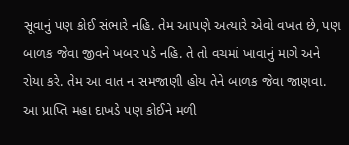સૂવાનું પણ કોઈ સંભારે નહિ. તેમ આપણે અત્યારે એવો વખત છે, પણ બાળક જેવા જીવને ખબર પડે નહિ. તે તો વચમાં ખાવાનું માગે અને રોયા કરે. તેમ આ વાત ન સમજાણી હોય તેને બાળક જેવા જાણવા. આ પ્રાપ્તિ મહા દાખડે પણ કોઈને મળી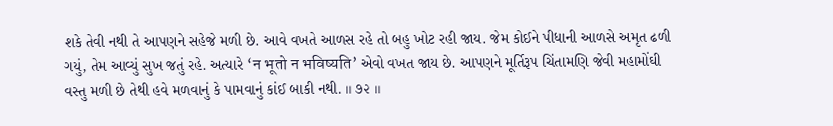શકે તેવી નથી તે આપણને સહેજે મળી છે. આવે વખતે આળસ રહે તો બહુ ખોટ રહી જાય. જેમ કોઈને પીધાની આળસે અમૃત ઢળી ગયું, તેમ આવ્યું સુખ જતું રહે. અત્યારે ‘न भूतो न भविष्यति’ એવો વખત જાય છે. આપણને મૂર્તિરૂપ ચિંતામણિ જેવી મહામોંઘી વસ્તુ મળી છે તેથી હવે મળવાનું કે પામવાનું કાંઈ બાકી નથી. ॥ ૭૨ ॥